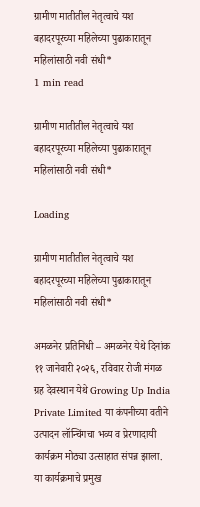ग्रामीण मातीतील नेतृत्वाचे यश बहादरपूरच्या महिलेच्या पुढाकारातून महिलांसाठी नवी संधी*
1 min read

ग्रामीण मातीतील नेतृत्वाचे यश बहादरपूरच्या महिलेच्या पुढाकारातून महिलांसाठी नवी संधी*

Loading

ग्रामीण मातीतील नेतृत्वाचे यश बहादरपूरच्या महिलेच्या पुढाकारातून महिलांसाठी नवी संधी*

अमळनेर प्रतिनिधी – अमळनेर येथे दिनांक ११ जानेवारी २०२६, रविवार रोजी मंगळ ग्रह देवस्थान येथे Growing Up India Private Limited या कंपनीच्या वतीने उत्पादन लॉन्चिंगचा भव्य व प्रेरणादायी कार्यक्रम मोठ्या उत्साहात संपन्न झाला.
या कार्यक्रमाचे प्रमुख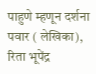पाहुणे म्हणून दर्शना पवार ( लेखिका), रिता भूपेंद्र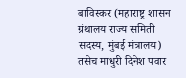बाविस्कर (महाराष्ट्र शासन ग्रंथालय राज्य समिती सदस्य, मुंबई मंत्रालय) तसेच माधुरी दिनेश पवार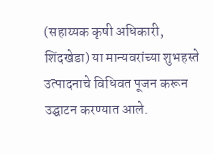(सहाय्यक कृषी अधिकारी, शिंदखेडा) या मान्यवरांच्या शुभहस्ते उत्पादनाचे विधिवत पूजन करून उद्घाटन करण्यात आले.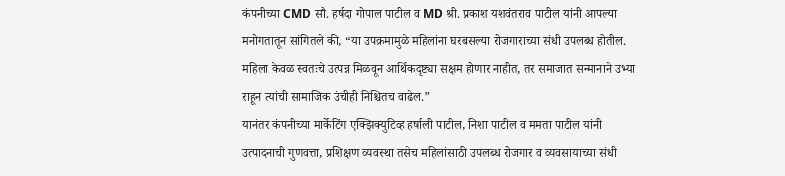कंपनीच्या CMD सौ. हर्षदा गोपाल पाटील व MD श्री. प्रकाश यशवंतराव पाटील यांनी आपल्या मनोगतातून सांगितले की, “या उपक्रमामुळे महिलांना घरबसल्या रोजगाराच्या संधी उपलब्ध होतील. महिला केवळ स्वतःचे उत्पन्न मिळवून आर्थिकदृष्ट्या सक्षम होणार नाहीत, तर समाजात सन्मानाने उभ्या राहून त्यांची सामाजिक उंचीही निश्चितच वाढेल.”
यानंतर कंपनीच्या मार्केटिंग एक्झिक्युटिव्ह हर्षाली पाटील, निशा पाटील व ममता पाटील यांनी उत्पादनाची गुणवत्ता, प्रशिक्षण व्यवस्था तसेच महिलांसाठी उपलब्ध रोजगार व व्यवसायाच्या संधी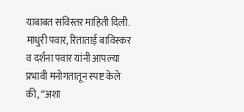याबाबत सविस्तर माहिती दिली.
माधुरी पवार, रिताताई बाविस्कर व दर्शना पवार यांनी आपल्या प्रभावी मनोगतातून स्पष्ट केले की, “अशा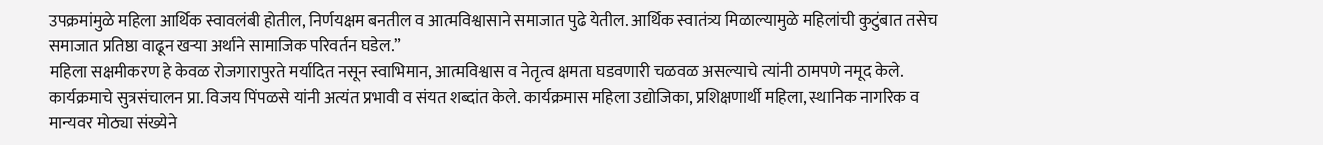उपक्रमांमुळे महिला आर्थिक स्वावलंबी होतील, निर्णयक्षम बनतील व आत्मविश्वासाने समाजात पुढे येतील. आर्थिक स्वातंत्र्य मिळाल्यामुळे महिलांची कुटुंबात तसेच समाजात प्रतिष्ठा वाढून खऱ्या अर्थाने सामाजिक परिवर्तन घडेल.”
महिला सक्षमीकरण हे केवळ रोजगारापुरते मर्यादित नसून स्वाभिमान, आत्मविश्वास व नेतृत्व क्षमता घडवणारी चळवळ असल्याचे त्यांनी ठामपणे नमूद केले.
कार्यक्रमाचे सुत्रसंचालन प्रा. विजय पिंपळसे यांनी अत्यंत प्रभावी व संयत शब्दांत केले. कार्यक्रमास महिला उद्योजिका, प्रशिक्षणार्थी महिला, स्थानिक नागरिक व मान्यवर मोठ्या संख्येने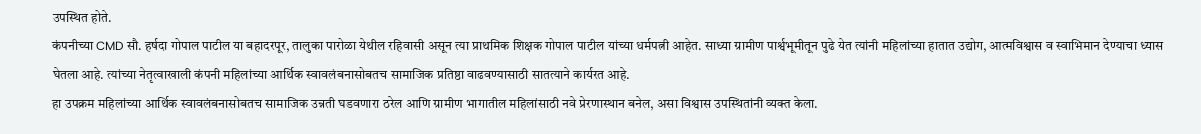उपस्थित होते.
कंपनीच्या CMD सौ. हर्षदा गोपाल पाटील या बहादरपूर, तालुका पारोळा येथील रहिवासी असून त्या प्राथमिक शिक्षक गोपाल पाटील यांच्या धर्मपत्नी आहेत. साध्या ग्रामीण पार्श्वभूमीतून पुढे येत त्यांनी महिलांच्या हातात उद्योग, आत्मविश्वास व स्वाभिमान देण्याचा ध्यास घेतला आहे. त्यांच्या नेतृत्वाखाली कंपनी महिलांच्या आर्थिक स्वावलंबनासोबतच सामाजिक प्रतिष्ठा वाढवण्यासाठी सातत्याने कार्यरत आहे.
हा उपक्रम महिलांच्या आर्थिक स्वावलंबनासोबतच सामाजिक उन्नती घडवणारा ठरेल आणि ग्रामीण भागातील महिलांसाठी नवे प्रेरणास्थान बनेल, असा विश्वास उपस्थितांनी व्यक्त केला.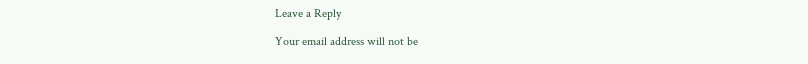Leave a Reply

Your email address will not be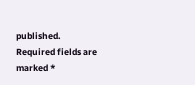published. Required fields are marked *